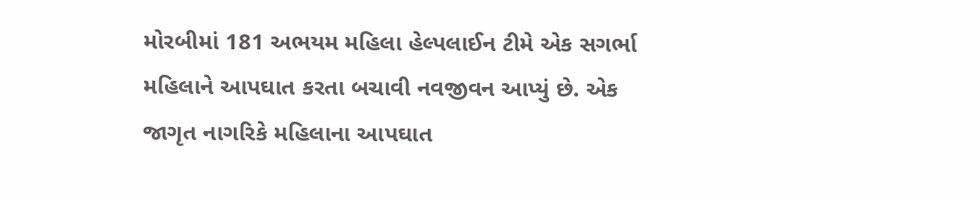મોરબીમાં 181 અભયમ મહિલા હેલ્પલાઈન ટીમે એક સગર્ભા મહિલાને આપઘાત કરતા બચાવી નવજીવન આપ્યું છે. એક જાગૃત નાગરિકે મહિલાના આપઘાત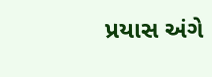પ્રયાસ અંગે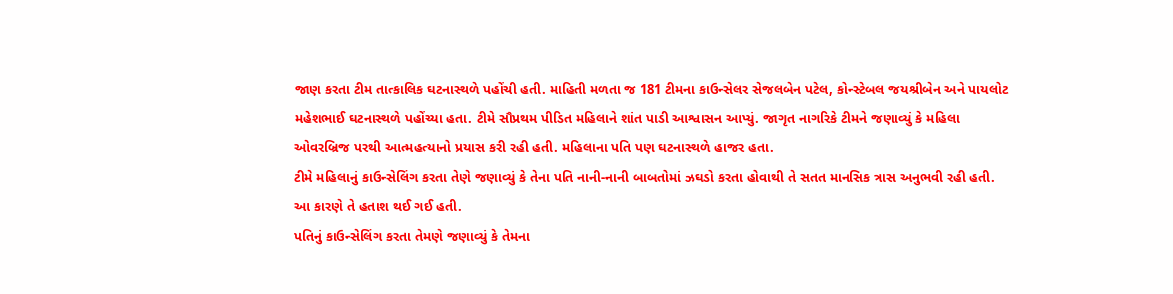જાણ કરતા ટીમ તાત્કાલિક ઘટનાસ્થળે પહોંચી હતી. માહિતી મળતા જ 181 ટીમના કાઉન્સેલર સેજલબેન પટેલ, કોન્સ્ટેબલ જયશ્રીબેન અને પાયલોટ મહેશભાઈ ઘટનાસ્થળે પહોંચ્યા હતા. ટીમે સૌપ્રથમ પીડિત મહિલાને શાંત પાડી આશ્વાસન આપ્યું. જાગૃત નાગરિકે ટીમને જણાવ્યું કે મહિલા ઓવરબ્રિજ પરથી આત્મહત્યાનો પ્રયાસ કરી રહી હતી. મહિલાના પતિ પણ ઘટનાસ્થળે હાજર હતા.
ટીમે મહિલાનું કાઉન્સેલિંગ કરતા તેણે જણાવ્યું કે તેના પતિ નાની-નાની બાબતોમાં ઝઘડો કરતા હોવાથી તે સતત માનસિક ત્રાસ અનુભવી રહી હતી. આ કારણે તે હતાશ થઈ ગઈ હતી.
પતિનું કાઉન્સેલિંગ કરતા તેમણે જણાવ્યું કે તેમના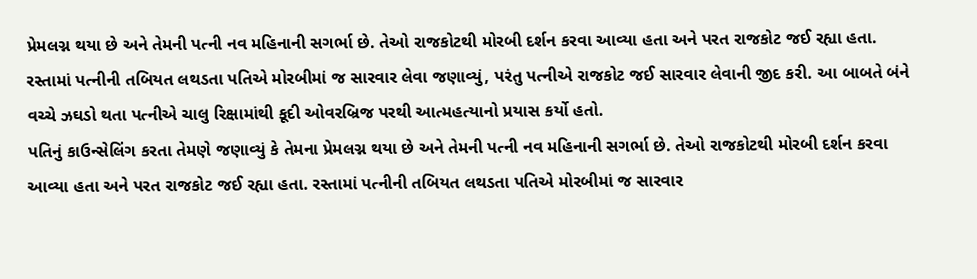પ્રેમલગ્ન થયા છે અને તેમની પત્ની નવ મહિનાની સગર્ભા છે. તેઓ રાજકોટથી મોરબી દર્શન કરવા આવ્યા હતા અને પરત રાજકોટ જઈ રહ્યા હતા. રસ્તામાં પત્નીની તબિયત લથડતા પતિએ મોરબીમાં જ સારવાર લેવા જણાવ્યું, પરંતુ પત્નીએ રાજકોટ જઈ સારવાર લેવાની જીદ કરી. આ બાબતે બંને વચ્ચે ઝઘડો થતા પત્નીએ ચાલુ રિક્ષામાંથી કૂદી ઓવરબ્રિજ પરથી આત્મહત્યાનો પ્રયાસ કર્યો હતો.
પતિનું કાઉન્સેલિંગ કરતા તેમણે જણાવ્યું કે તેમના પ્રેમલગ્ન થયા છે અને તેમની પત્ની નવ મહિનાની સગર્ભા છે. તેઓ રાજકોટથી મોરબી દર્શન કરવા આવ્યા હતા અને પરત રાજકોટ જઈ રહ્યા હતા. રસ્તામાં પત્નીની તબિયત લથડતા પતિએ મોરબીમાં જ સારવાર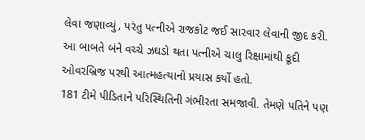લેવા જણાવ્યું, પરંતુ પત્નીએ રાજકોટ જઈ સારવાર લેવાની જીદ કરી. આ બાબતે બંને વચ્ચે ઝઘડો થતા પત્નીએ ચાલુ રિક્ષામાંથી કૂદી ઓવરબ્રિજ પરથી આત્મહત્યાનો પ્રયાસ કર્યો હતો.
181 ટીમે પીડિતાને પરિસ્થિતિની ગંભીરતા સમજાવી. તેમણે પતિને પણ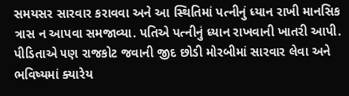સમયસર સારવાર કરાવવા અને આ સ્થિતિમાં પત્નીનું ધ્યાન રાખી માનસિક ત્રાસ ન આપવા સમજાવ્યા. પતિએ પત્નીનું ધ્યાન રાખવાની ખાતરી આપી.
પીડિતાએ ૫ણ રાજકોટ જવાની જીદ છોડી મોરબીમાં સારવાર લેવા અને ભવિષ્યમાં ક્યારેય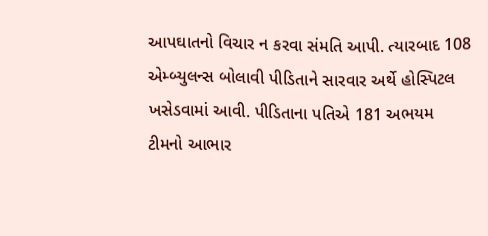આપઘાતનો વિચાર ન કરવા સંમતિ આપી. ત્યારબાદ 108 એમ્બ્યુલન્સ બોલાવી પીડિતાને સારવાર અર્થે હોસ્પિટલ ખસેડવામાં આવી. પીડિતાના પતિએ 181 અભયમ ટીમનો આભાર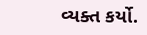વ્યક્ત કર્યો.